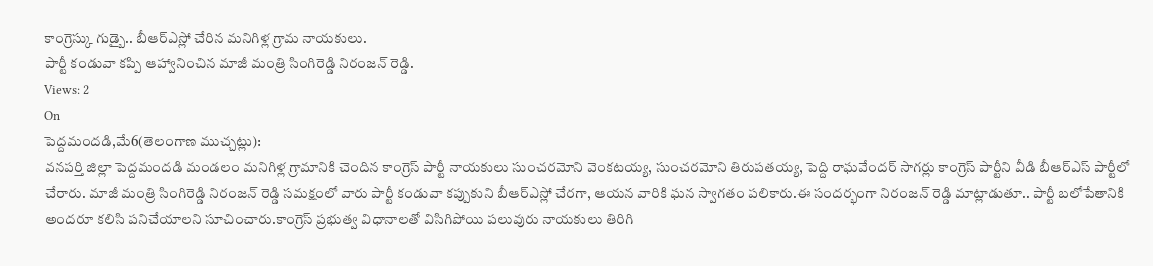కాంగ్రెస్కు గుడ్బై.. బీఆర్ఎస్లో చేరిన మనిగిళ్ల గ్రామ నాయకులు.
పార్టీ కండువా కప్పి ఆహ్వానించిన మాజీ మంత్రి సింగిరెడ్డి నిరంజన్ రెడ్డి.
Views: 2
On
పెద్దమందడి,మే6(తెలంగాణ ముచ్చట్లు):
వనపర్తి జిల్లా పెద్దమందడి మండలం మనిగిళ్ల గ్రామానికి చెందిన కాంగ్రెస్ పార్టీ నాయకులు సుంచరమోని వెంకటయ్య, సుంచరమోని తిరుపతయ్య, పెద్ది రాఘవేందర్ సాగర్లు కాంగ్రెస్ పార్టీని వీడి బీఆర్ఎస్ పార్టీలో చేరారు. మాజీ మంత్రి సింగిరెడ్డి నిరంజన్ రెడ్డి సమక్షంలో వారు పార్టీ కండువా కప్పుకుని బీఆర్ఎస్లో చేరగా, ఆయన వారికి ఘన స్వాగతం పలికారు.ఈ సందర్భంగా నిరంజన్ రెడ్డి మాట్లాడుతూ.. పార్టీ బలోపేతానికి అందరూ కలిసి పనిచేయాలని సూచించారు.కాంగ్రెస్ ప్రభుత్వ విధానాలతో విసిగిపోయి పలువురు నాయకులు తిరిగి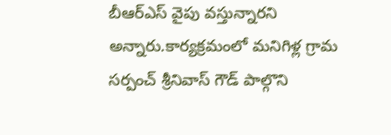బీఆర్ఎస్ వైపు వస్తున్నారని అన్నారు.కార్యక్రమంలో మనిగిళ్ల గ్రామ సర్పంచ్ శ్రీనివాస్ గౌడ్ పాల్గొని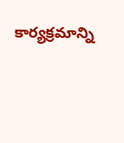కార్యక్రమాన్ని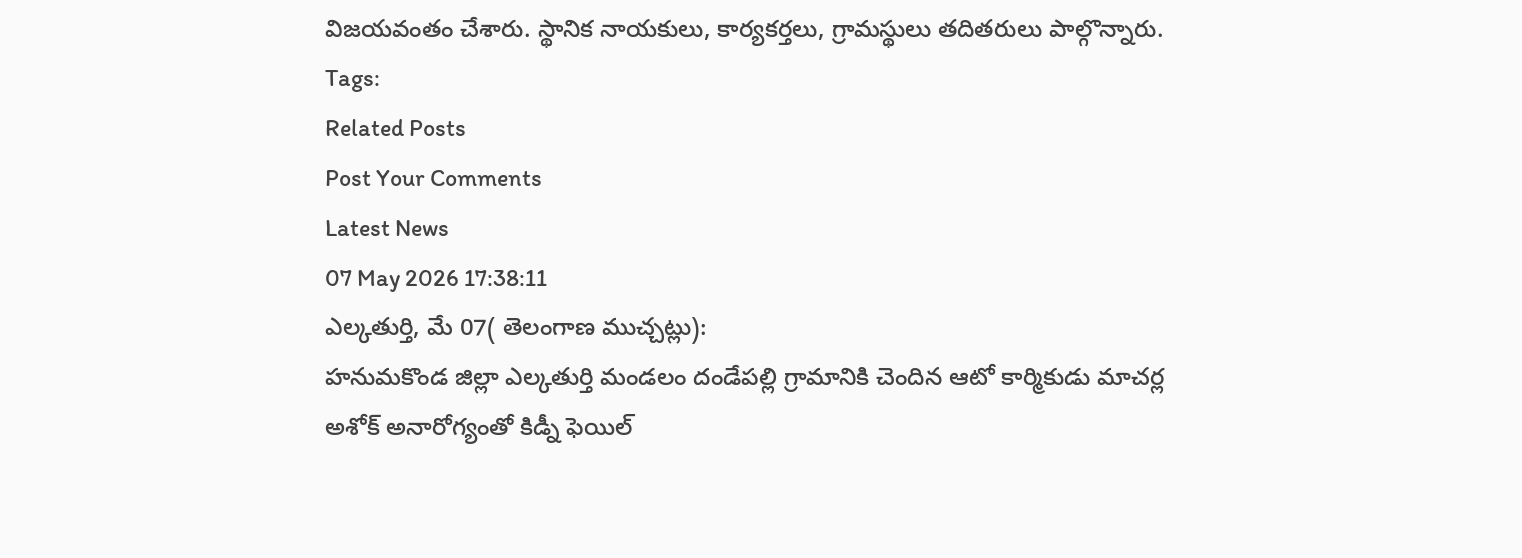విజయవంతం చేశారు. స్థానిక నాయకులు, కార్యకర్తలు, గ్రామస్థులు తదితరులు పాల్గొన్నారు.
Tags:
Related Posts
Post Your Comments
Latest News
07 May 2026 17:38:11
ఎల్కతుర్తి, మే 07( తెలంగాణ ముచ్చట్లు):
హనుమకొండ జిల్లా ఎల్కతుర్తి మండలం దండేపల్లి గ్రామానికి చెందిన ఆటో కార్మికుడు మాచర్ల అశోక్ అనారోగ్యంతో కిడ్నీ ఫెయిల్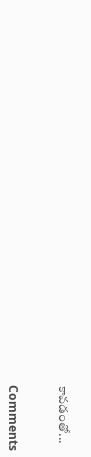కావడంతో...


Comments